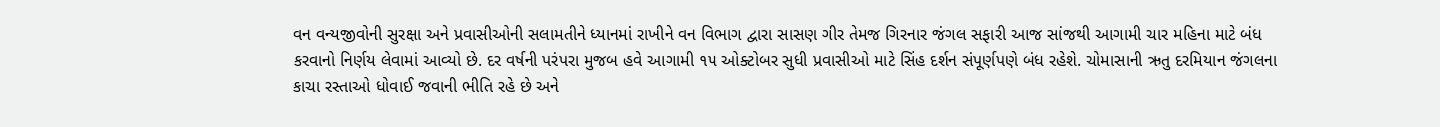વન વન્યજીવોની સુરક્ષા અને પ્રવાસીઓની સલામતીને ધ્યાનમાં રાખીને વન વિભાગ દ્વારા સાસણ ગીર તેમજ ગિરનાર જંગલ સફારી આજ સાંજથી આગામી ચાર મહિના માટે બંધ કરવાનો નિર્ણય લેવામાં આવ્યો છે. દર વર્ષની પરંપરા મુજબ હવે આગામી ૧૫ ઓક્ટોબર સુધી પ્રવાસીઓ માટે સિંહ દર્શન સંપૂર્ણપણે બંધ રહેશે. ચોમાસાની ઋતુ દરમિયાન જંગલના કાચા રસ્તાઓ ધોવાઈ જવાની ભીતિ રહે છે અને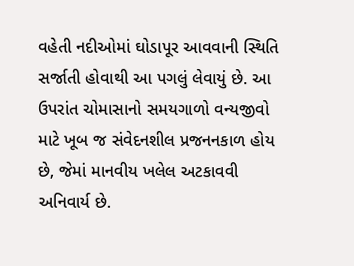વહેતી નદીઓમાં ઘોડાપૂર આવવાની સ્થિતિ સર્જાતી હોવાથી આ પગલું લેવાયું છે. આ ઉપરાંત ચોમાસાનો સમયગાળો વન્યજીવો માટે ખૂબ જ સંવેદનશીલ પ્રજનનકાળ હોય છે, જેમાં માનવીય ખલેલ અટકાવવી અનિવાર્ય છે.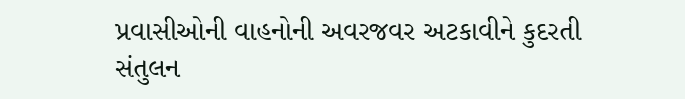પ્રવાસીઓની વાહનોની અવરજવર અટકાવીને કુદરતી સંતુલન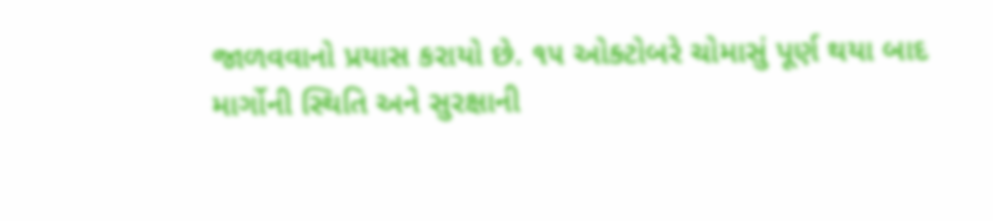જાળવવાનો પ્રયાસ કરાયો છે. ૧૫ ઓક્ટોબરે ચોમાસું પૂર્ણ થયા બાદ માર્ગોની સ્થિતિ અને સુરક્ષાની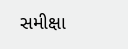સમીક્ષા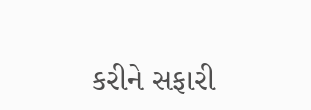કરીને સફારી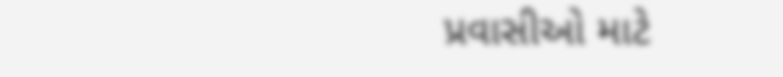પ્રવાસીઓ માટે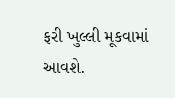ફરી ખુલ્લી મૂકવામાં આવશે.